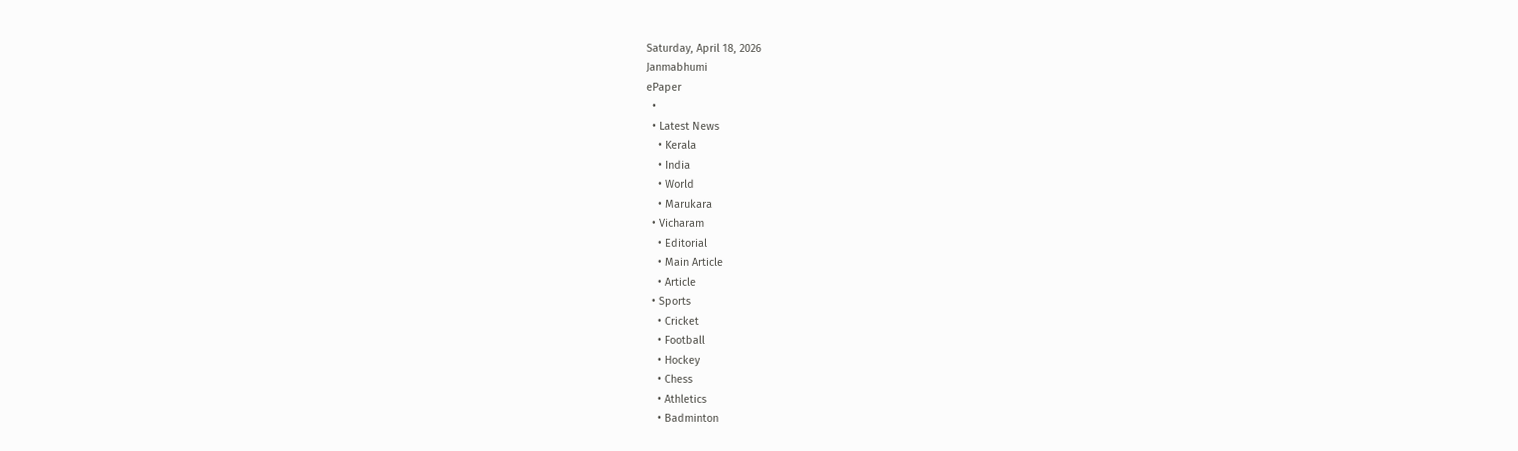Saturday, April 18, 2026
Janmabhumi
ePaper
  •
  • Latest News
    • Kerala
    • India
    • World
    • Marukara
  • Vicharam
    • Editorial
    • Main Article
    • Article
  • Sports
    • Cricket
    • Football
    • Hockey
    • Chess
    • Athletics
    • Badminton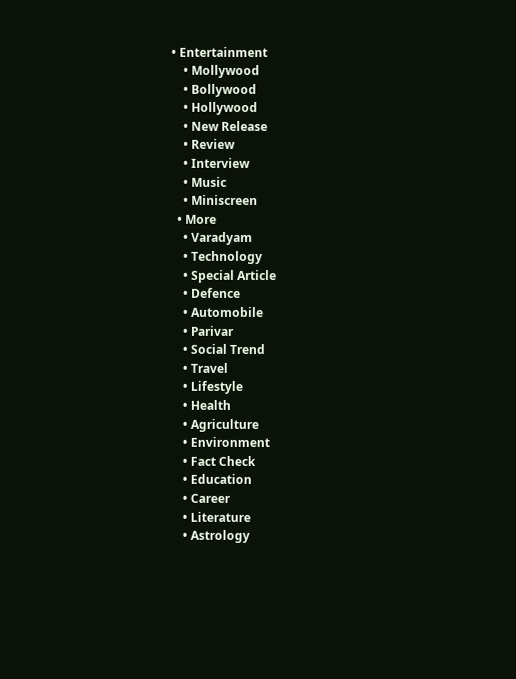• Entertainment
    • Mollywood
    • Bollywood
    • Hollywood
    • New Release
    • Review
    • Interview
    • Music
    • Miniscreen
  • More
    • Varadyam
    • Technology
    • Special Article
    • Defence
    • Automobile
    • Parivar
    • Social Trend
    • Travel
    • Lifestyle
    • Health
    • Agriculture
    • Environment
    • Fact Check
    • Education
    • Career
    • Literature
    • Astrology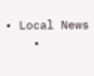• Local News
    •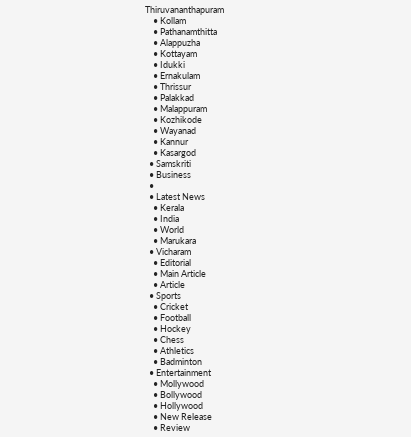Thiruvananthapuram
    • Kollam
    • Pathanamthitta
    • Alappuzha
    • Kottayam
    • Idukki
    • Ernakulam
    • Thrissur
    • Palakkad
    • Malappuram
    • Kozhikode
    • Wayanad
    • Kannur
    • Kasargod
  • Samskriti
  • Business
  •
  • Latest News
    • Kerala
    • India
    • World
    • Marukara
  • Vicharam
    • Editorial
    • Main Article
    • Article
  • Sports
    • Cricket
    • Football
    • Hockey
    • Chess
    • Athletics
    • Badminton
  • Entertainment
    • Mollywood
    • Bollywood
    • Hollywood
    • New Release
    • Review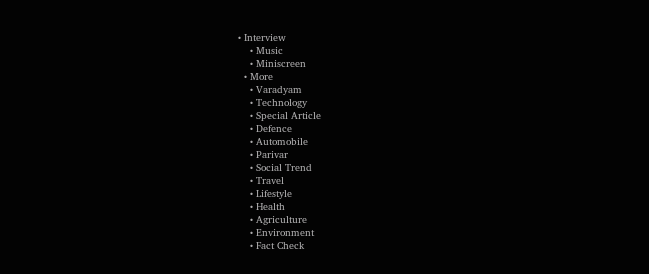• Interview
    • Music
    • Miniscreen
  • More
    • Varadyam
    • Technology
    • Special Article
    • Defence
    • Automobile
    • Parivar
    • Social Trend
    • Travel
    • Lifestyle
    • Health
    • Agriculture
    • Environment
    • Fact Check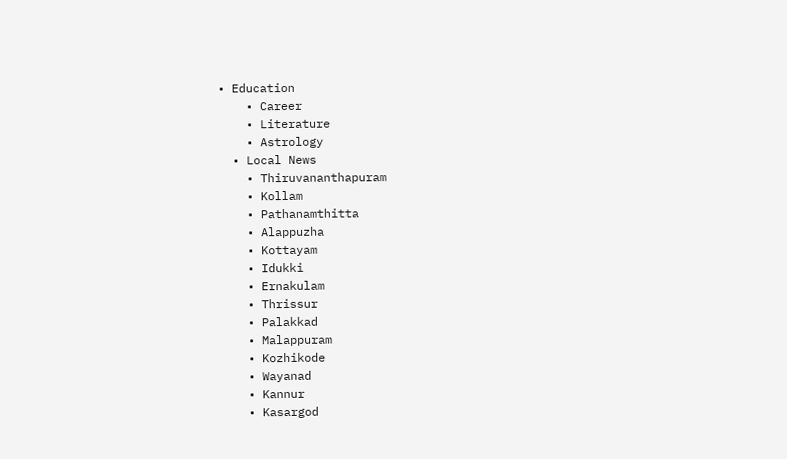• Education
    • Career
    • Literature
    • Astrology
  • Local News
    • Thiruvananthapuram
    • Kollam
    • Pathanamthitta
    • Alappuzha
    • Kottayam
    • Idukki
    • Ernakulam
    • Thrissur
    • Palakkad
    • Malappuram
    • Kozhikode
    • Wayanad
    • Kannur
    • Kasargod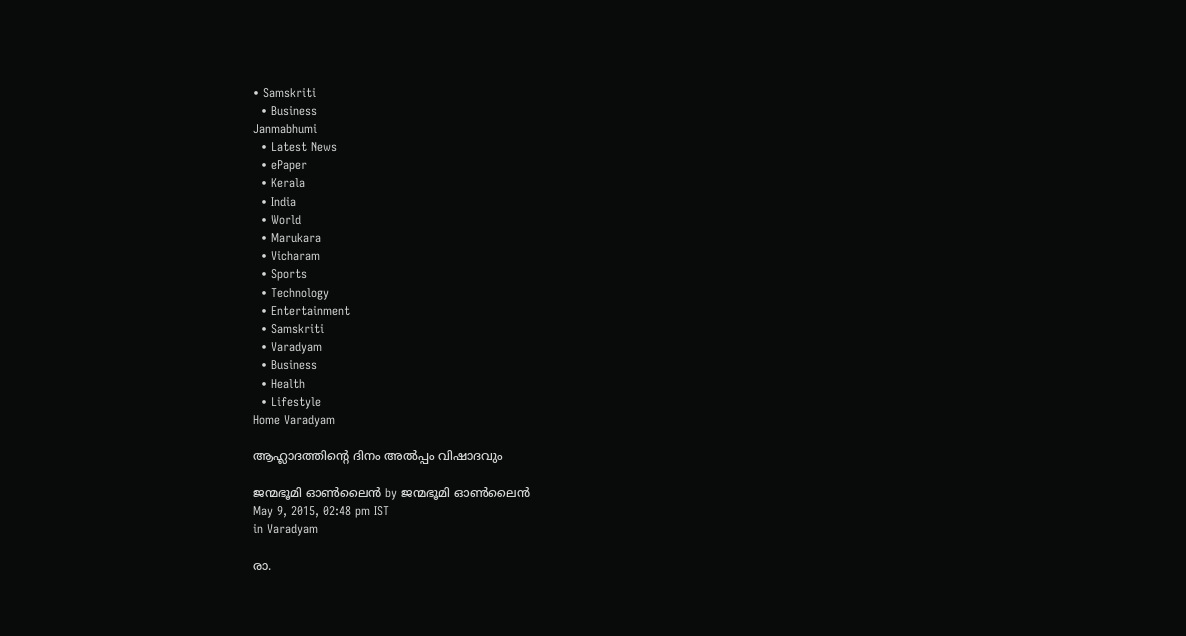• Samskriti
  • Business
Janmabhumi
  • Latest News
  • ePaper
  • Kerala
  • India
  • World
  • Marukara
  • Vicharam
  • Sports
  • Technology
  • Entertainment
  • Samskriti
  • Varadyam
  • Business
  • Health
  • Lifestyle
Home Varadyam

ആഹ്ലാദത്തിന്റെ ദിനം അല്‍പ്പം വിഷാദവും

ജന്മഭൂമി ഓണ്‍ലൈന്‍ by ജന്മഭൂമി ഓണ്‍ലൈന്‍
May 9, 2015, 02:48 pm IST
in Varadyam

രാ.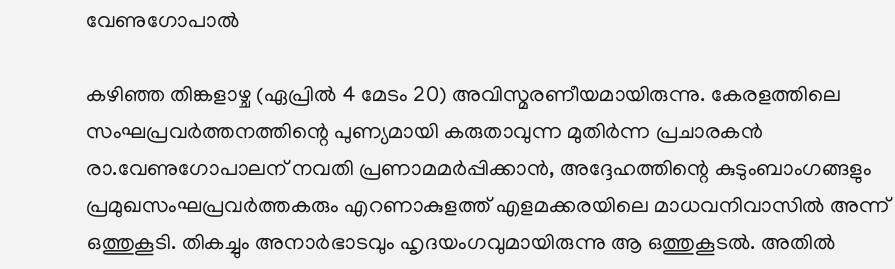വേണുഗോപാല്‍

കഴിഞ്ഞ തിങ്കളാഴ്ച (ഏപ്രില്‍ 4 മേടം 20) അവിസ്മരണീയമായിരുന്നു. കേരളത്തിലെ സംഘപ്രവര്‍ത്തനത്തിന്റെ പുണ്യമായി കരുതാവുന്ന മുതിര്‍ന്ന പ്രചാരകന്‍ രാ.വേണുഗോപാലന് നവതി പ്രണാമമര്‍പ്പിക്കാന്‍, അദ്ദേഹത്തിന്റെ കുടുംബാംഗങ്ങളും പ്രമുഖസംഘപ്രവര്‍ത്തകരും എറണാകുളത്ത് എളമക്കരയിലെ മാധവനിവാസില്‍ അന്ന് ഒത്തുകൂടി. തികച്ചും അനാര്‍ഭാടവും ഹൃദയംഗവുമായിരുന്നു ആ ഒത്തുകൂടല്‍. അതില്‍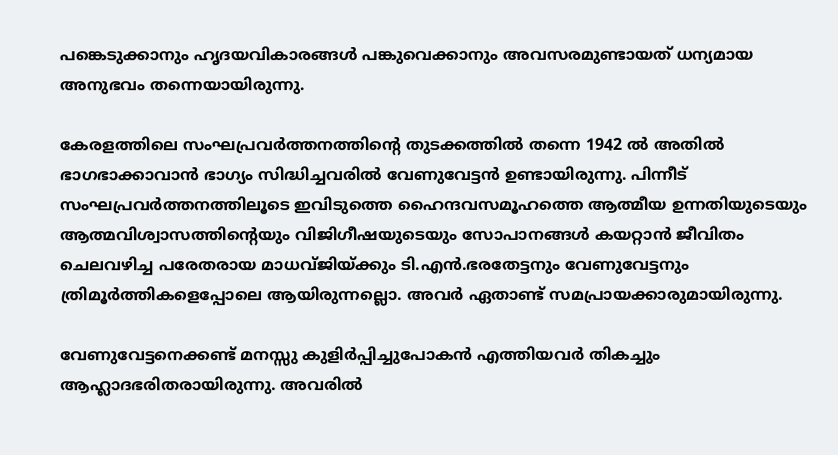പങ്കെടുക്കാനും ഹൃദയവികാരങ്ങള്‍ പങ്കുവെക്കാനും അവസരമുണ്ടായത് ധന്യമായ അനുഭവം തന്നെയായിരുന്നു.

കേരളത്തിലെ സംഘപ്രവര്‍ത്തനത്തിന്റെ തുടക്കത്തില്‍ തന്നെ 1942 ല്‍ അതില്‍ ഭാഗഭാക്കാവാന്‍ ഭാഗ്യം സിദ്ധിച്ചവരില്‍ വേണുവേട്ടന്‍ ഉണ്ടായിരുന്നു. പിന്നീട് സംഘപ്രവര്‍ത്തനത്തിലൂടെ ഇവിടുത്തെ ഹൈന്ദവസമൂഹത്തെ ആത്മീയ ഉന്നതിയുടെയും ആത്മവിശ്വാസത്തിന്റെയും വിജിഗീഷയുടെയും സോപാനങ്ങള്‍ കയറ്റാന്‍ ജീവിതം ചെലവഴിച്ച പരേതരായ മാധവ്ജിയ്‌ക്കും ടി.എന്‍.ഭരതേട്ടനും വേണുവേട്ടനും ത്രിമൂര്‍ത്തികളെപ്പോലെ ആയിരുന്നല്ലൊ. അവര്‍ ഏതാണ്ട് സമപ്രായക്കാരുമായിരുന്നു.

വേണുവേട്ടനെക്കണ്ട് മനസ്സു കുളിര്‍പ്പിച്ചുപോകന്‍ എത്തിയവര്‍ തികച്ചും ആഹ്ലാദഭരിതരായിരുന്നു. അവരില്‍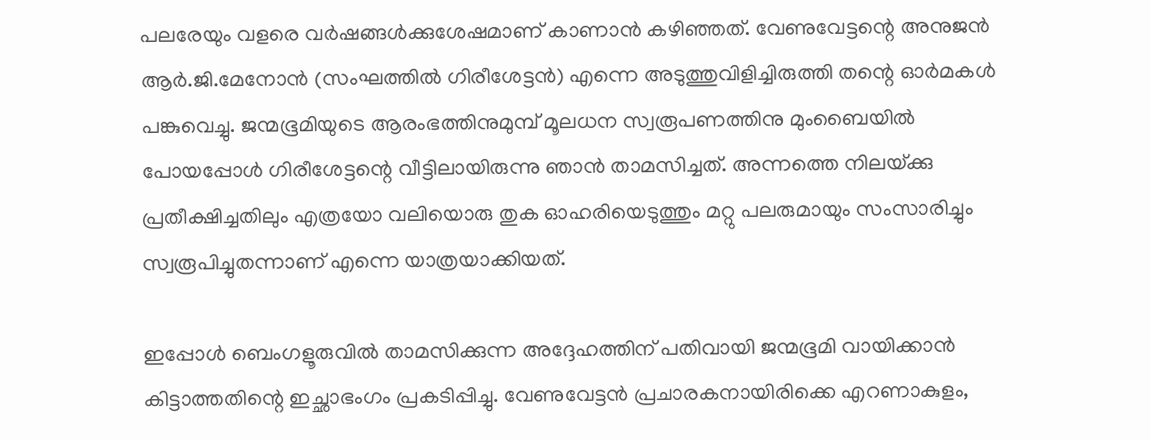പലരേയും വളരെ വര്‍ഷങ്ങള്‍ക്കുശേഷമാണ് കാണാന്‍ കഴിഞ്ഞത്. വേണുവേട്ടന്റെ അനുജന്‍ ആര്‍.ജി.മേനോന്‍ (സംഘത്തില്‍ ഗിരീശേട്ടന്‍) എന്നെ അടുത്തുവിളിച്ചിരുത്തി തന്റെ ഓര്‍മകള്‍ പങ്കുവെച്ചു. ജന്മഭൂമിയുടെ ആരംഭത്തിനുമുമ്പ് മൂലധന സ്വരൂപണത്തിനു മുംബൈയില്‍ പോയപ്പോള്‍ ഗിരീശേട്ടന്റെ വീട്ടിലായിരുന്നു ഞാന്‍ താമസിച്ചത്. അന്നത്തെ നിലയ്‌ക്കു പ്രതീക്ഷിച്ചതിലും എത്രയോ വലിയൊരു തുക ഓഹരിയെടുത്തും മറ്റു പലരുമായും സംസാരിച്ചും സ്വരൂപിച്ചുതന്നാണ് എന്നെ യാത്രയാക്കിയത്.

ഇപ്പോള്‍ ബെംഗളൂരുവില്‍ താമസിക്കുന്ന അദ്ദേഹത്തിന് പതിവായി ജന്മഭൂമി വായിക്കാന്‍ കിട്ടാത്തതിന്റെ ഇച്ഛാഭംഗം പ്രകടിപ്പിച്ചു. വേണുവേട്ടന്‍ പ്രചാരകനായിരിക്കെ എറണാകുളം,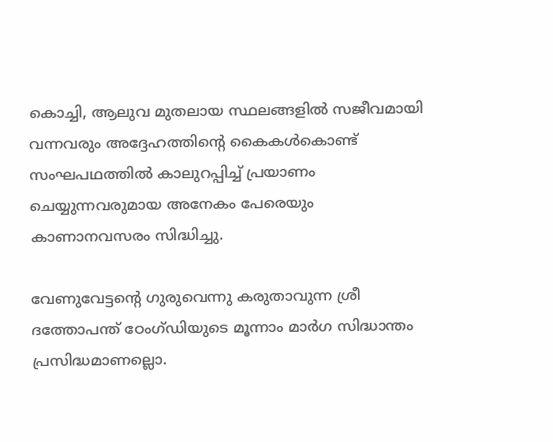കൊച്ചി, ആലുവ മുതലായ സ്ഥലങ്ങളില്‍ സജീവമായി വന്നവരും അദ്ദേഹത്തിന്റെ കൈകള്‍കൊണ്ട് സംഘപഥത്തില്‍ കാലുറപ്പിച്ച് പ്രയാണം ചെയ്യുന്നവരുമായ അനേകം പേരെയും കാണാനവസരം സിദ്ധിച്ചു.

വേണുവേട്ടന്റെ ഗുരുവെന്നു കരുതാവുന്ന ശ്രീ ദത്തോപന്ത് ഠേംഗ്ഡിയുടെ മൂന്നാം മാര്‍ഗ സിദ്ധാന്തം പ്രസിദ്ധമാണല്ലൊ.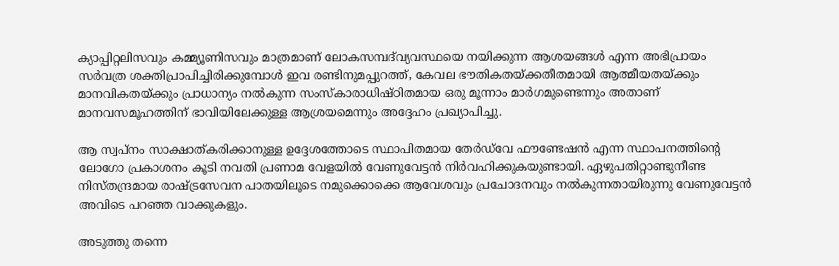ക്യാപ്പിറ്റലിസവും കമ്മ്യൂണിസവും മാത്രമാണ് ലോകസമ്പദ്‌വ്യവസ്ഥയെ നയിക്കുന്ന ആശയങ്ങള്‍ എന്ന അഭിപ്രായം സര്‍വത്ര ശക്തിപ്രാപിച്ചിരിക്കുമ്പോള്‍ ഇവ രണ്ടിനുമപ്പുറത്ത്, കേവല ഭൗതികതയ്‌ക്കതീതമായി ആത്മീയതയ്‌ക്കും മാനവികതയ്‌ക്കും പ്രാധാന്യം നല്‍കുന്ന സംസ്‌കാരാധിഷ്ഠിതമായ ഒരു മൂന്നാം മാര്‍ഗമുണ്ടെന്നും അതാണ് മാനവസമൂഹത്തിന് ഭാവിയിലേക്കുള്ള ആശ്രയമെന്നും അദ്ദേഹം പ്രഖ്യാപിച്ചു.

ആ സ്വപ്‌നം സാക്ഷാത്കരിക്കാനുള്ള ഉദ്ദേശത്തോടെ സ്ഥാപിതമായ തേര്‍ഡ്‌വേ ഫൗണ്ടേഷന്‍ എന്ന സ്ഥാപനത്തിന്റെ ലോഗോ പ്രകാശനം കൂടി നവതി പ്രണാമ വേളയില്‍ വേണുവേട്ടന്‍ നിര്‍വഹിക്കുകയുണ്ടായി. ഏഴുപതിറ്റാണ്ടുനീണ്ട നിസ്തന്ദ്രമായ രാഷ്‌ട്രസേവന പാതയിലൂടെ നമുക്കൊക്കെ ആവേശവും പ്രചോദനവും നല്‍കുന്നതായിരുന്നു വേണുവേട്ടന്‍ അവിടെ പറഞ്ഞ വാക്കുകളും.

അടുത്തു തന്നെ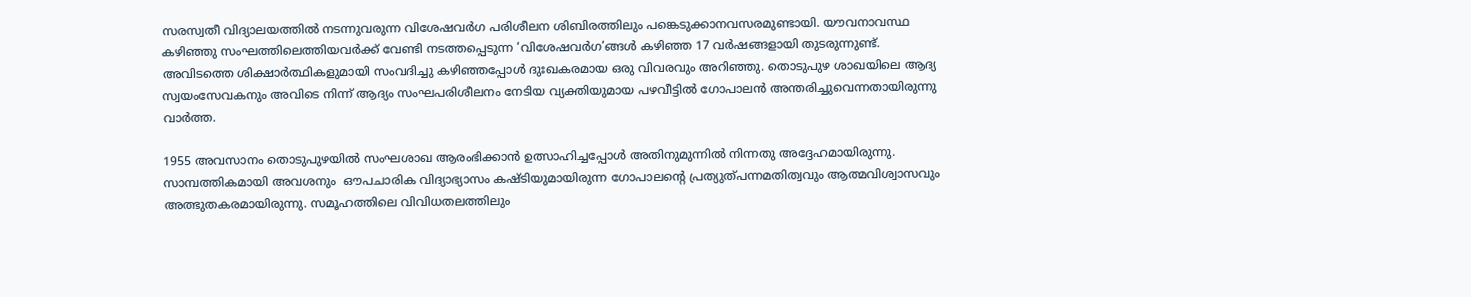സരസ്വതീ വിദ്യാലയത്തില്‍ നടന്നുവരുന്ന വിശേഷവര്‍ഗ പരിശീലന ശിബിരത്തിലും പങ്കെടുക്കാനവസരമുണ്ടായി. യൗവനാവസ്ഥ കഴിഞ്ഞു സംഘത്തിലെത്തിയവര്‍ക്ക് വേണ്ടി നടത്തപ്പെടുന്ന ‘വിശേഷവര്‍ഗ’ങ്ങള്‍ കഴിഞ്ഞ 17 വര്‍ഷങ്ങളായി തുടരുന്നുണ്ട്. അവിടത്തെ ശിക്ഷാര്‍ത്ഥികളുമായി സംവദിച്ചു കഴിഞ്ഞപ്പോള്‍ ദുഃഖകരമായ ഒരു വിവരവും അറിഞ്ഞു. തൊടുപുഴ ശാഖയിലെ ആദ്യ സ്വയംസേവകനും അവിടെ നിന്ന് ആദ്യം സംഘപരിശീലനം നേടിയ വ്യക്തിയുമായ പഴവീട്ടില്‍ ഗോപാലന്‍ അന്തരിച്ചുവെന്നതായിരുന്നു വാര്‍ത്ത.

1955 അവസാനം തൊടുപുഴയില്‍ സംഘശാഖ ആരംഭിക്കാന്‍ ഉത്സാഹിച്ചപ്പോള്‍ അതിനുമുന്നില്‍ നിന്നതു അദ്ദേഹമായിരുന്നു. സാമ്പത്തികമായി അവശനും  ഔപചാരിക വിദ്യാഭ്യാസം കഷ്ടിയുമായിരുന്ന ഗോപാലന്റെ പ്രത്യുത്പന്നമതിത്വവും ആത്മവിശ്വാസവും അത്ഭുതകരമായിരുന്നു. സമൂഹത്തിലെ വിവിധതലത്തിലും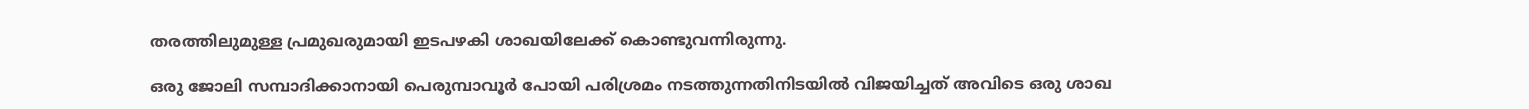തരത്തിലുമുള്ള പ്രമുഖരുമായി ഇടപഴകി ശാഖയിലേക്ക് കൊണ്ടുവന്നിരുന്നു.

ഒരു ജോലി സമ്പാദിക്കാനായി പെരുമ്പാവൂര്‍ പോയി പരിശ്രമം നടത്തുന്നതിനിടയില്‍ വിജയിച്ചത് അവിടെ ഒരു ശാഖ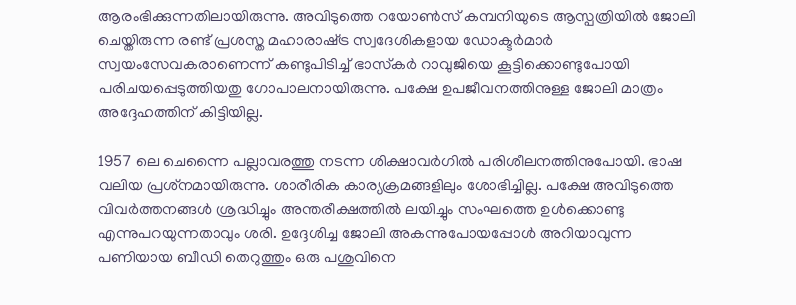ആരംഭിക്കുന്നതിലായിരുന്നു. അവിടുത്തെ റയോണ്‍സ് കമ്പനിയുടെ ആസ്പത്രിയില്‍ ജോലി ചെയ്തിരുന്ന രണ്ട് പ്രശസ്ത മഹാരാഷ്‌ട്ര സ്വദേശികളായ ഡോക്ടര്‍മാര്‍ സ്വയംസേവകരാണെന്ന് കണ്ടുപിടിച്ച് ഭാസ്‌കര്‍ റാവുജിയെ കൂട്ടിക്കൊണ്ടുപോയി പരിചയപ്പെടുത്തിയതു ഗോപാലനായിരുന്നു. പക്ഷേ ഉപജീവനത്തിനുള്ള ജോലി മാത്രം അദ്ദേഹത്തിന് കിട്ടിയില്ല.

1957 ലെ ചെന്നൈ പല്ലാവരത്തു നടന്ന ശിക്ഷാവര്‍ഗില്‍ പരിശീലനത്തിനുപോയി. ഭാഷ വലിയ പ്രശ്‌നമായിരുന്നു. ശാരീരിക കാര്യക്രമങ്ങളിലും ശോഭിച്ചില്ല. പക്ഷേ അവിടുത്തെ വിവര്‍ത്തനങ്ങള്‍ ശ്രദ്ധിച്ചും അന്തരീക്ഷത്തില്‍ ലയിച്ചും സംഘത്തെ ഉള്‍ക്കൊണ്ടു എന്നുപറയുന്നതാവും ശരി. ഉദ്ദേശിച്ച ജോലി അകന്നുപോയപ്പോള്‍ അറിയാവുന്ന പണിയായ ബീഡി തെറുത്തും ഒരു പശുവിനെ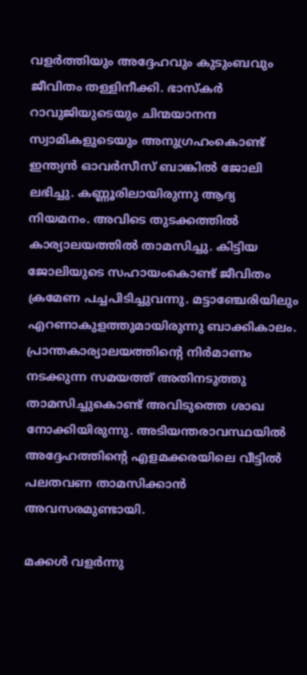വളര്‍ത്തിയും അദ്ദേഹവും കുടുംബവും ജീവിതം തള്ളിനീക്കി. ഭാസ്‌കര്‍ റാവുജിയുടെയും ചിന്മയാനന്ദ സ്വാമികളുടെയും അനുഗ്രഹംകൊണ്ട് ഇന്ത്യന്‍ ഓവര്‍സീസ് ബാങ്കില്‍ ജോലി ലഭിച്ചു. കണ്ണൂരിലായിരുന്നു ആദ്യ നിയമനം. അവിടെ തുടക്കത്തില്‍ കാര്യാലയത്തില്‍ താമസിച്ചു. കിട്ടിയ ജോലിയുടെ സഹായംകൊണ്ട് ജീവിതം ക്രമേണ പച്ചപിടിച്ചുവന്നു. മട്ടാഞ്ചേരിയിലും എറണാകുളത്തുമായിരുന്നു ബാക്കികാലം. പ്രാന്തകാര്യാലയത്തിന്റെ നിര്‍മാണം നടക്കുന്ന സമയത്ത് അതിനടുത്തു താമസിച്ചുകൊണ്ട് അവിടുത്തെ ശാഖ നോക്കിയിരുന്നു. അടിയന്തരാവസ്ഥയില്‍ അദ്ദേഹത്തിന്റെ എളമക്കരയിലെ വീട്ടില്‍ പലതവണ താമസിക്കാന്‍ അവസരമുണ്ടായി.

മക്കള്‍ വളര്‍ന്നു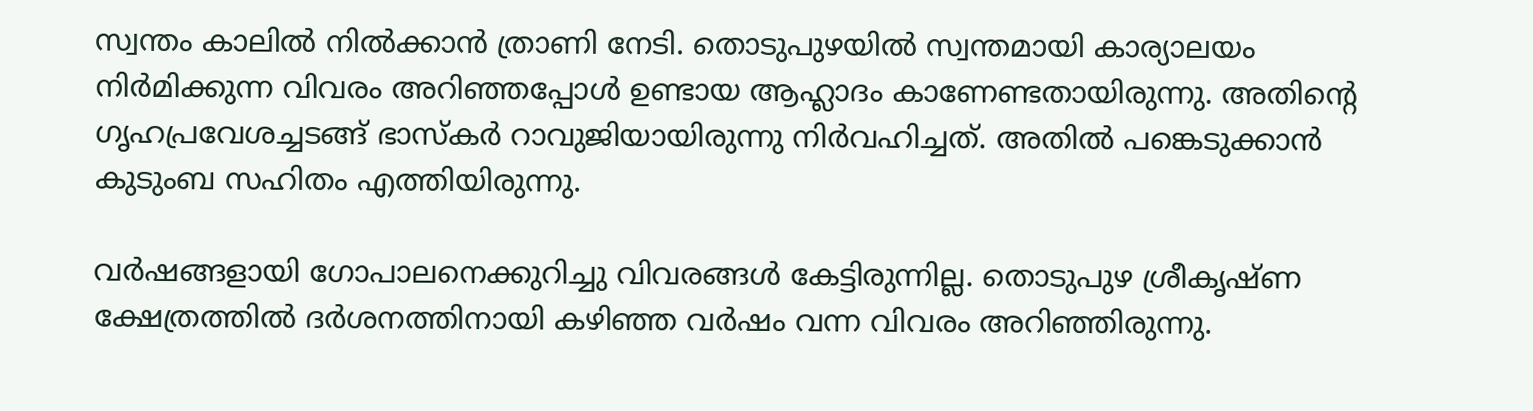സ്വന്തം കാലില്‍ നില്‍ക്കാന്‍ ത്രാണി നേടി. തൊടുപുഴയില്‍ സ്വന്തമായി കാര്യാലയം നിര്‍മിക്കുന്ന വിവരം അറിഞ്ഞപ്പോള്‍ ഉണ്ടായ ആഹ്ലാദം കാണേണ്ടതായിരുന്നു. അതിന്റെ ഗൃഹപ്രവേശച്ചടങ്ങ് ഭാസ്‌കര്‍ റാവുജിയായിരുന്നു നിര്‍വഹിച്ചത്. അതില്‍ പങ്കെടുക്കാന്‍ കുടുംബ സഹിതം എത്തിയിരുന്നു.

വര്‍ഷങ്ങളായി ഗോപാലനെക്കുറിച്ചു വിവരങ്ങള്‍ കേട്ടിരുന്നില്ല. തൊടുപുഴ ശ്രീകൃഷ്ണ ക്ഷേത്രത്തില്‍ ദര്‍ശനത്തിനായി കഴിഞ്ഞ വര്‍ഷം വന്ന വിവരം അറിഞ്ഞിരുന്നു.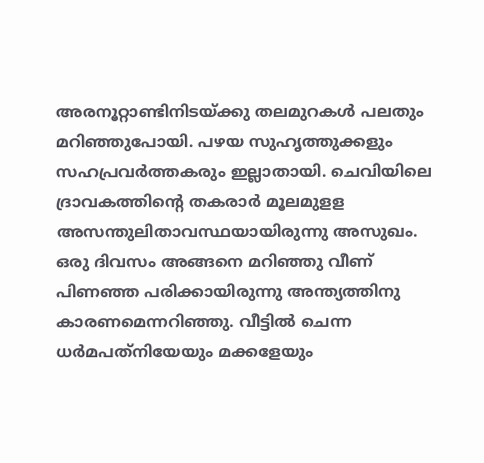അരനൂറ്റാണ്ടിനിടയ്‌ക്കു തലമുറകള്‍ പലതും മറിഞ്ഞുപോയി. പഴയ സുഹൃത്തുക്കളും സഹപ്രവര്‍ത്തകരും ഇല്ലാതായി. ചെവിയിലെ ദ്രാവകത്തിന്റെ തകരാര്‍ മൂലമുളള അസന്തുലിതാവസ്ഥയായിരുന്നു അസുഖം. ഒരു ദിവസം അങ്ങനെ മറിഞ്ഞു വീണ് പിണഞ്ഞ പരിക്കായിരുന്നു അന്ത്യത്തിനു കാരണമെന്നറിഞ്ഞു. വീട്ടില്‍ ചെന്ന ധര്‍മപത്‌നിയേയും മക്കളേയും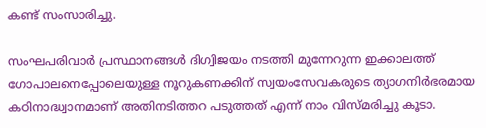കണ്ട് സംസാരിച്ചു.

സംഘപരിവാര്‍ പ്രസ്ഥാനങ്ങള്‍ ദിഗ്വിജയം നടത്തി മുന്നേറുന്ന ഇക്കാലത്ത് ഗോപാലനെപ്പോലെയുള്ള നൂറുകണക്കിന് സ്വയംസേവകരുടെ ത്യാഗനിര്‍ഭരമായ കഠിനാദ്ധ്വാനമാണ് അതിനടിത്തറ പടുത്തത് എന്ന് നാം വിസ്മരിച്ചു കൂടാ.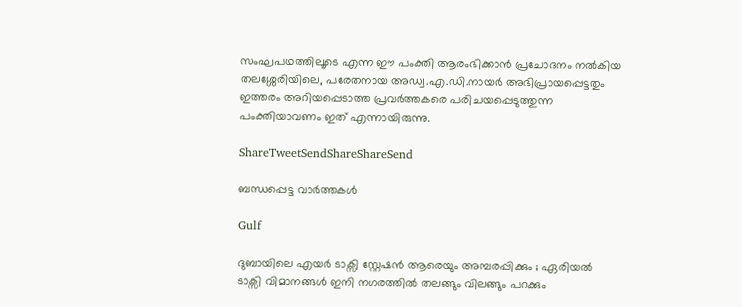സംഘപഥത്തിലൂടെ എന്ന ഈ പംക്തി ആരംഭിക്കാന്‍ പ്രചോദനം നല്‍കിയ തലശ്ശേരിയിലെ, പരേതനായ അഡ്വ.എ.ഡി.നായര്‍ അഭിപ്രായപ്പെട്ടതും ഇത്തരം അറിയപ്പെടാത്ത പ്രവര്‍ത്തകരെ പരിചയപ്പെടുത്തുന്ന പംക്തിയാവണം ഇത് എന്നായിരുന്നു.

ShareTweetSendShareShareSend

ബന്ധപ്പെട്ട വാര്‍ത്തകള്‍

Gulf

ദുബായിലെ എയർ ടാക്സി സ്റ്റേഷൻ ആരെയും അമ്പരപ്പിക്കും ; ഏരിയൽ ടാക്സി വിമാനങ്ങൾ ഇനി നഗരത്തിൽ തലങ്ങും വിലങ്ങും പറക്കും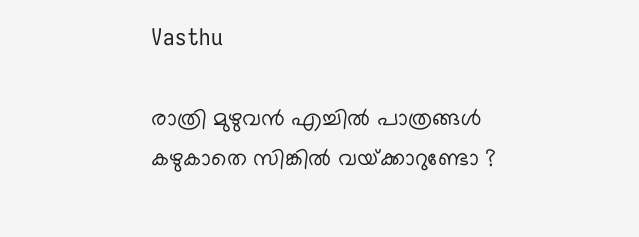Vasthu

രാത്രി മുഴുവൻ എച്ചിൽ പാത്രങ്ങൾ കഴുകാതെ സിങ്കിൽ വയ്‌ക്കാറുണ്ടോ ?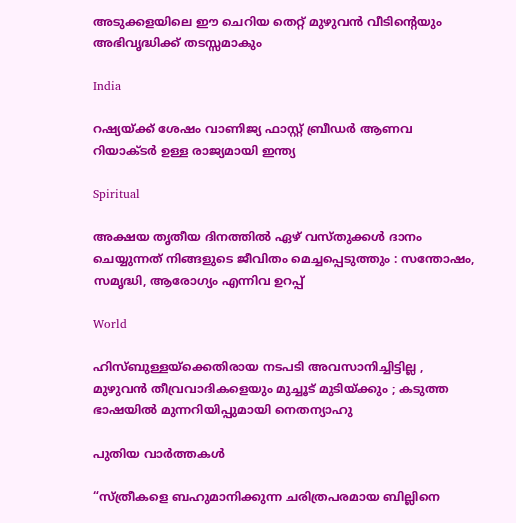അടുക്കളയിലെ ഈ ചെറിയ തെറ്റ് മുഴുവൻ വീടിന്റെയും അഭിവൃദ്ധിക്ക് തടസ്സമാകും

India

റഷ്യയ്‌ക്ക് ശേഷം വാണിജ്യ ഫാസ്റ്റ് ബ്രീഡര്‍ ആണവ റിയാക്ടര്‍ ഉള്ള രാജ്യമായി ഇന്ത്യ

Spiritual

അക്ഷയ തൃതീയ ദിനത്തിൽ ഏഴ് വസ്തുക്കൾ ദാനം ചെയ്യുന്നത് നിങ്ങളുടെ ജീവിതം മെച്ചപ്പെടുത്തും : സന്തോഷം, സമൃദ്ധി, ആരോഗ്യം എന്നിവ ഉറപ്പ്

World

ഹിസ്ബുള്ളയ്‌ക്കെതിരായ നടപടി അവസാനിച്ചിട്ടില്ല , മുഴുവൻ തീവ്രവാദികളെയും മുച്ചൂട് മുടിയ്‌ക്കും ; കടുത്ത ഭാഷയിൽ മുന്നറിയിപ്പുമായി നെതന്യാഹു

പുതിയ വാര്‍ത്തകള്‍

“സ്ത്രീകളെ ബഹുമാനിക്കുന്ന ചരിത്രപരമായ ബില്ലിനെ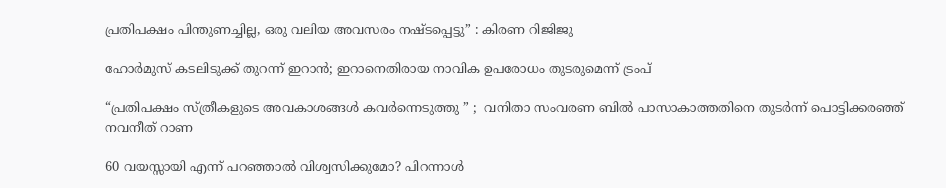പ്രതിപക്ഷം പിന്തുണച്ചില്ല, ഒരു വലിയ അവസരം നഷ്ടപ്പെട്ടു” : കിരണ റിജിജു

ഹോര്‍മുസ് കടലിടുക്ക് തുറന്ന് ഇറാന്‍; ഇറാനെതിരായ നാവിക ഉപരോധം തുടരുമെന്ന് ട്രംപ്

“പ്രതിപക്ഷം സ്ത്രീകളുടെ അവകാശങ്ങൾ കവർന്നെടുത്തു ” ;  വനിതാ സംവരണ ബിൽ പാസാകാത്തതിനെ തുടർന്ന് പൊട്ടിക്കരഞ്ഞ് നവനീത് റാണ

60 വയസ്സായി എന്ന് പറഞ്ഞാൽ വിശ്വസിക്കുമോ? പിറന്നാൾ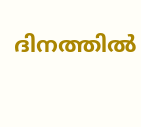ദിനത്തിൽ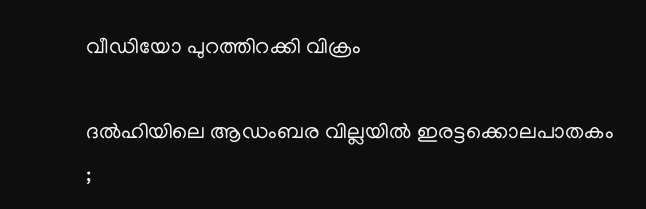വീഡിയോ പുറത്തിറക്കി വിക്രം

ദൽഹിയിലെ ആഡംബര വില്ലയിൽ ഇരട്ടക്കൊലപാതകം ;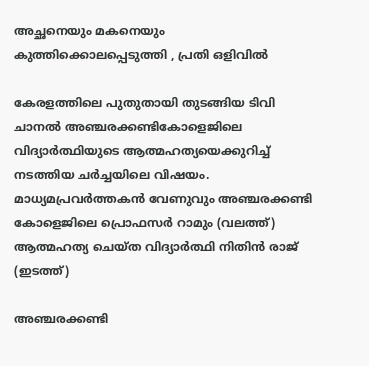അച്ഛനെയും മകനെയും കുത്തിക്കൊലപ്പെടുത്തി , പ്രതി ഒളിവിൽ

കേരളത്തിലെ പുതുതായി തുടങ്ങിയ ടിവി ചാനല്‍ അഞ്ചരക്കണ്ടികോളെജിലെ വിദ്യാര്‍ത്ഥിയുടെ ആത്മഹത്യയെക്കുറിച്ച് നടത്തിയ ചര്‍ച്ചയിലെ വിഷയം. മാധ്യമപ്രവര്‍ത്തകന്‍ വേണുവും അഞ്ചരക്കണ്ടി കോളെജിലെ പ്രൊഫസര്‍ റാമും (വലത്ത്) ആത്മഹത്യ ചെയ്ത വിദ്യാര്‍ത്ഥി നിതിന്‍ രാജ് (ഇടത്ത്)

അഞ്ചരക്കണ്ടി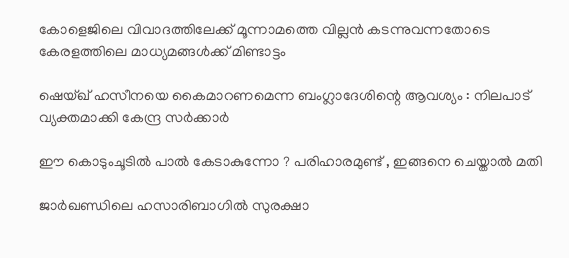കോളെജിലെ വിവാദത്തിലേക്ക് മൂന്നാമത്തെ വില്ലന്‍ കടന്നുവന്നതോടെ കേരളത്തിലെ മാധ്യമങ്ങള്‍ക്ക് മിണ്ടാട്ടം

ഷെയ്ഖ് ഹസീനയെ കൈമാറണമെന്ന ബംഗ്ലാദേശിന്റെ ആവശ്യം : നിലപാട് വ്യക്തമാക്കി കേന്ദ്ര സർക്കാർ

ഈ കൊടുംചൂടിൽ പാൽ കേടാകുന്നോ ? പരിഹാരമുണ്ട് , ഇങ്ങനെ ചെയ്താൽ മതി

ജാർഖണ്ഡിലെ ഹസാരിബാഗിൽ സുരക്ഷാ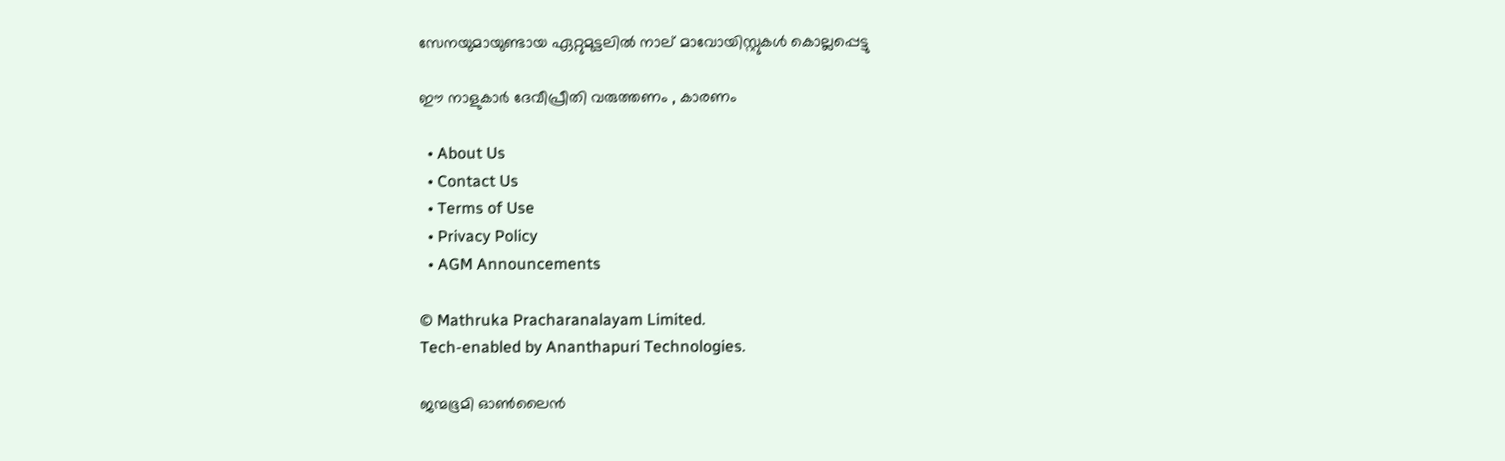സേനയുമായുണ്ടായ ഏറ്റുമുട്ടലിൽ നാല് മാവോയിസ്റ്റുകൾ കൊല്ലപ്പെട്ടു

ഈ നാളുകാർ ദേവീപ്രീതി വരുത്തണം , കാരണം

  • About Us
  • Contact Us
  • Terms of Use
  • Privacy Policy
  • AGM Announcements

© Mathruka Pracharanalayam Limited.
Tech-enabled by Ananthapuri Technologies.

ജന്മഭൂമി ഓണ്‍ലൈന്‍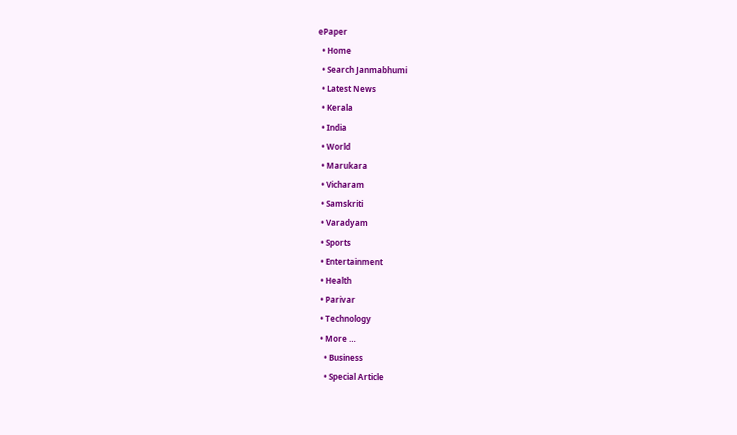ePaper
  • Home
  • Search Janmabhumi
  • Latest News
  • Kerala
  • India
  • World
  • Marukara
  • Vicharam
  • Samskriti
  • Varadyam
  • Sports
  • Entertainment
  • Health
  • Parivar
  • Technology
  • More …
    • Business
    • Special Article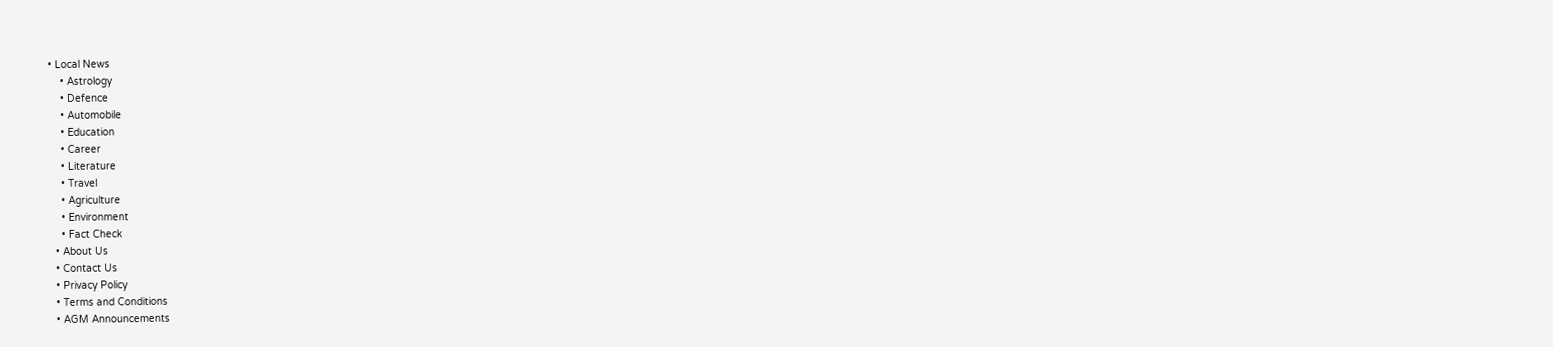• Local News
    • Astrology
    • Defence
    • Automobile
    • Education
    • Career
    • Literature
    • Travel
    • Agriculture
    • Environment
    • Fact Check
  • About Us
  • Contact Us
  • Privacy Policy
  • Terms and Conditions
  • AGM Announcements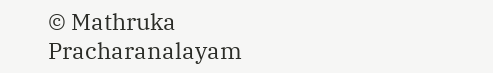© Mathruka Pracharanalayam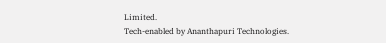Limited.
Tech-enabled by Ananthapuri Technologies.